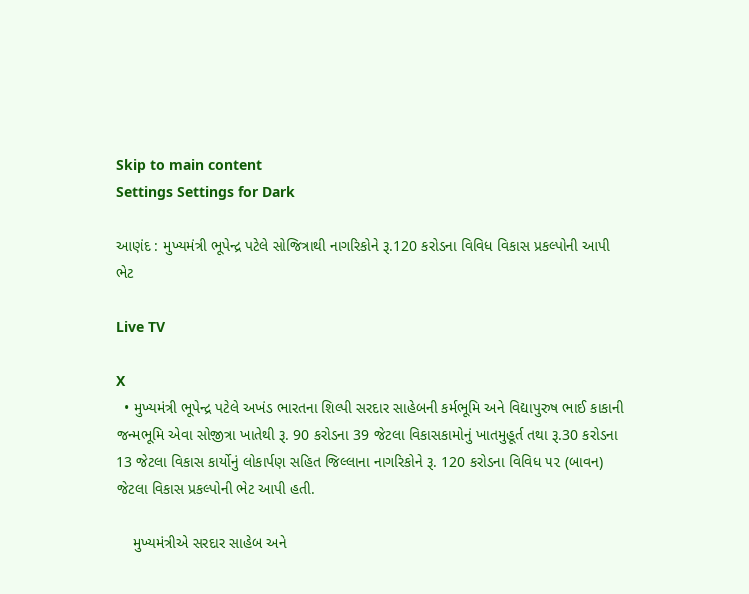Skip to main content
Settings Settings for Dark

આણંદ : મુખ્યમંત્રી ભૂપેન્દ્ર પટેલે સોજિત્રાથી નાગરિકોને રૂ.120 કરોડના વિવિધ વિકાસ પ્રકલ્પોની આપી ભેટ

Live TV

X
  • મુખ્યમંત્રી ભૂપેન્દ્ર પટેલે અખંડ ભારતના શિલ્પી સરદાર સાહેબની કર્મભૂમિ અને વિદ્યાપુરુષ ભાઈ કાકાની જન્મભૂમિ એવા સોજીત્રા ખાતેથી રૂ. 90 કરોડના 39 જેટલા વિકાસકામોનું ખાતમુહૂર્ત તથા રૂ.30 કરોડના 13 જેટલા વિકાસ કાર્યોનું લોકાર્પણ સહિત જિલ્લાના નાગરિકોને રૂ. 120 કરોડના વિવિધ ૫૨ (બાવન) જેટલા વિકાસ પ્રકલ્પોની ભેટ આપી હતી.

    મુખ્યમંત્રીએ સરદાર સાહેબ અને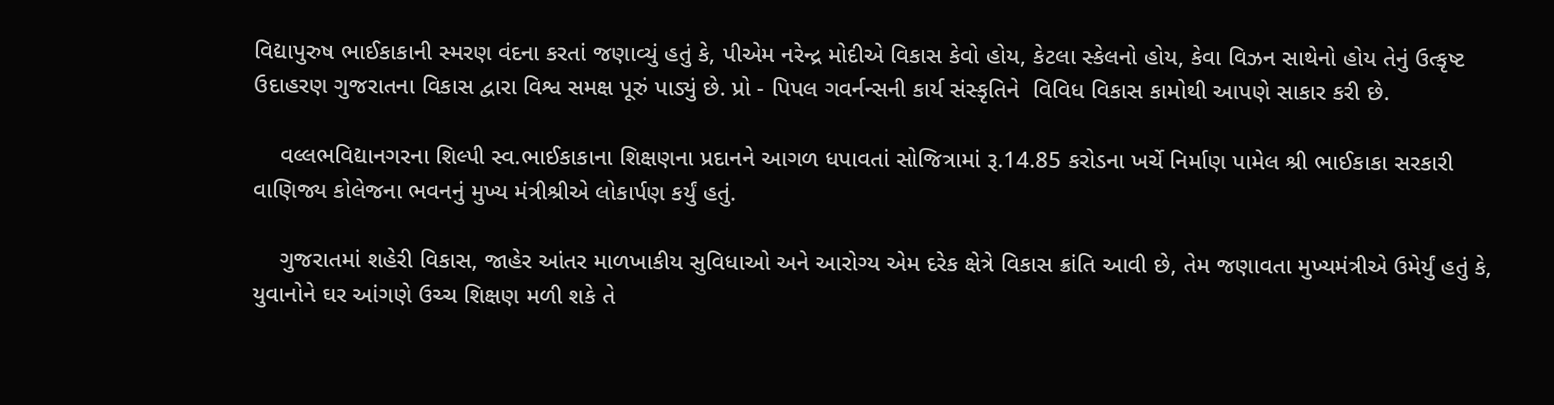વિદ્યાપુરુષ ભાઈકાકાની સ્મરણ વંદના કરતાં જણાવ્યું હતું કે, પીએમ નરેન્દ્ર મોદીએ વિકાસ કેવો હોય, કેટલા સ્કેલનો હોય, કેવા વિઝન સાથેનો હોય તેનું ઉત્કૃષ્ટ ઉદાહરણ ગુજરાતના વિકાસ દ્વારા વિશ્વ સમક્ષ પૂરું પાડ્યું છે. પ્રો - પિપલ ગવર્નન્સની કાર્ય સંસ્કૃતિને  વિવિધ વિકાસ કામોથી આપણે સાકાર કરી છે.

    વલ્લભવિદ્યાનગરના શિલ્પી સ્વ.ભાઈકાકાના શિક્ષણના પ્રદાનને આગળ ધપાવતાં સોજિત્રામાં રૂ.14.85 કરોડના ખર્ચે નિર્માણ પામેલ શ્રી ભાઈકાકા સરકારી વાણિજ્ય કોલેજના ભવનનું મુખ્ય મંત્રીશ્રીએ લોકાર્પણ કર્યું હતું.

    ગુજરાતમાં શહેરી વિકાસ, જાહેર આંતર માળખાકીય સુવિધાઓ અને આરોગ્ય એમ દરેક ક્ષેત્રે વિકાસ ક્રાંતિ આવી છે, તેમ જણાવતા મુખ્યમંત્રીએ ઉમેર્યું હતું કે, યુવાનોને ઘર આંગણે ઉચ્ચ શિક્ષણ મળી શકે તે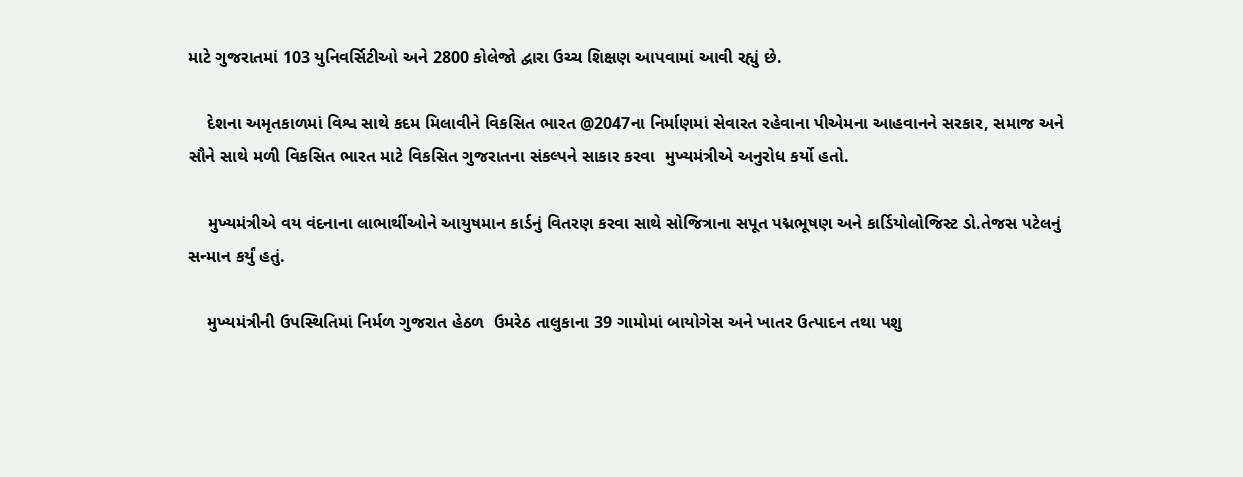માટે ગુજરાતમાં 103 યુનિવર્સિટીઓ અને 2800 કોલેજો દ્વારા ઉચ્ચ શિક્ષણ આપવામાં આવી રહ્યું છે.

    દેશના અમૃતકાળમાં વિશ્વ સાથે કદમ મિલાવીને વિકસિત ભારત @2047ના નિર્માણમાં સેવારત રહેવાના પીએમના આહવાનને સરકાર, સમાજ અને  સૌને સાથે મળી વિકસિત ભારત માટે વિકસિત ગુજરાતના સંકલ્પને સાકાર કરવા  મુખ્યમંત્રીએ અનુરોધ કર્યો હતો.

    મુખ્યમંત્રીએ વય વંદનાના લાભાર્થીઓને આયુષમાન કાર્ડનું વિતરણ કરવા સાથે સોજિત્રાના સપૂત પદ્મભૂષણ અને કાર્ડિયોલોજિસ્ટ ડો.તેજસ પટેલનું સન્માન કર્યું હતું.

    મુખ્યમંત્રીની ઉપસ્થિતિમાં નિર્મળ ગુજરાત હેઠળ  ઉમરેઠ તાલુકાના 39 ગામોમાં બાયોગેસ અને ખાતર ઉત્પાદન તથા પશુ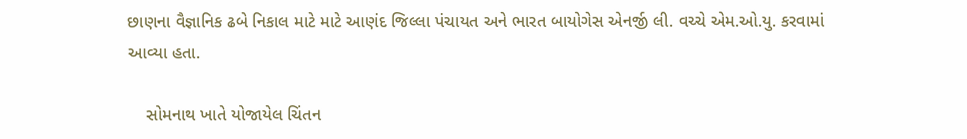છાણના વૈજ્ઞાનિક ઢબે નિકાલ માટે માટે આણંદ જિલ્લા પંચાયત અને ભારત બાયોગેસ એનર્જી લી. વચ્ચે એમ.ઓ.યુ. કરવામાં આવ્યા હતા.

    સોમનાથ ખાતે યોજાયેલ ચિંતન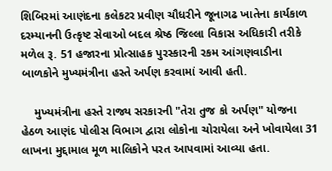શિબિરમાં આણંદના કલેકટર પ્રવીણ ચૌધરીને જૂનાગઢ ખાતેના કાર્યકાળ દરમ્યાનની ઉત્કૃષ્ટ સેવાઓ બદલ શ્રેષ્ઠ જિલ્લા વિકાસ અધિકારી તરીકે મળેલ રૂ. 51 હજારના પ્રોત્સાહક પુરસ્કારની રકમ આંગણવાડીના બાળકોને મુખ્યમંત્રીના હસ્તે અર્પણ કરવામાં આવી હતી.

    મુખ્યમંત્રીના હસ્તે રાજ્ય સરકારની "તેરા તુજ કો અર્પણ" યોજના હેઠળ આણંદ પોલીસ વિભાગ દ્વારા લોકોના ચોરાયેલા અને ખોવાયેલા 31 લાખના મુદ્દામાલ મૂળ માલિકોને પરત આપવામાં આવ્યા હતા.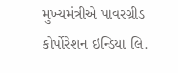મુખ્યમંત્રીએ પાવરગ્રીડ કોર્પોરેશન ઇન્ડિયા લિ.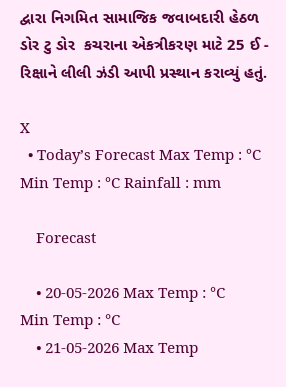દ્વારા નિગમિત સામાજિક જવાબદારી હેઠળ ડોર ટુ ડોર  કચરાના એકત્રીકરણ માટે 25 ઈ - રિક્ષાને લીલી ઝંડી આપી પ્રસ્થાન કરાવ્યું હતું.

X
  • Today’s Forecast Max Temp : °C Min Temp : °C Rainfall : mm

    Forecast

    • 20-05-2026 Max Temp : °C Min Temp : °C
    • 21-05-2026 Max Temp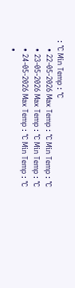: °C Min Temp : °C
    • 22-05-2026 Max Temp : °C Min Temp : °C
    • 23-05-2026 Max Temp : °C Min Temp : °C
    • 24-05-2026 Max Temp : °C Min Temp : °C
    •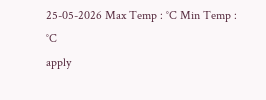25-05-2026 Max Temp : °C Min Temp : °C
apply